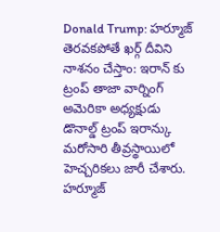Donald Trump: హర్మూజ్ తెరవకపోతే ఖర్గ్ దీవిని నాశనం చేస్తాం: ఇరాన్ కు ట్రంప్ తాజా వార్నింగ్
అమెరికా అధ్యక్షుడు డొనాల్డ్ ట్రంప్ ఇరాన్కు మరోసారి తీవ్రస్థాయిలో హెచ్చరికలు జారీ చేశారు. హర్మూజ్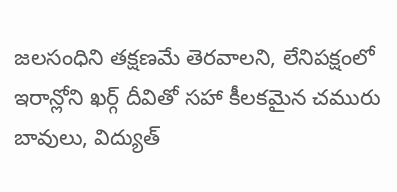జలసంధిని తక్షణమే తెరవాలని, లేనిపక్షంలో ఇరాన్లోని ఖర్గ్ దీవితో సహా కీలకమైన చమురు బావులు, విద్యుత్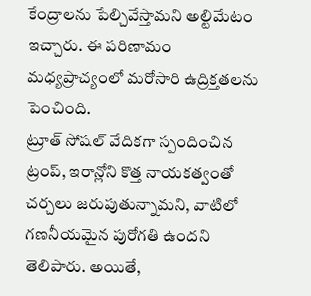కేంద్రాలను పేల్చివేస్తామని అల్టిమేటం ఇచ్చారు. ఈ పరిణామం మధ్యప్రాచ్యంలో మరోసారి ఉద్రిక్తతలను పెంచింది.
ట్రూత్ సోషల్ వేదికగా స్పందించిన ట్రంప్, ఇరాన్లోని కొత్త నాయకత్వంతో చర్చలు జరుపుతున్నామని, వాటిలో గణనీయమైన పురోగతి ఉందని తెలిపారు. అయితే,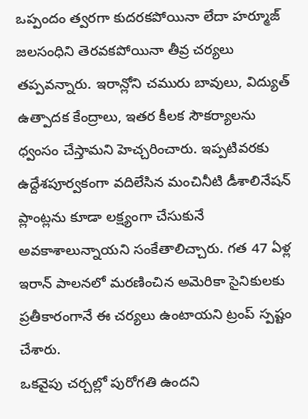ఒప్పందం త్వరగా కుదరకపోయినా లేదా హర్మూజ్ జలసంధిని తెరవకపోయినా తీవ్ర చర్యలు తప్పవన్నారు. ఇరాన్లోని చమురు బావులు, విద్యుత్ ఉత్పాదక కేంద్రాలు, ఇతర కీలక సౌకర్యాలను ధ్వంసం చేస్తామని హెచ్చరించారు. ఇప్పటివరకు ఉద్దేశపూర్వకంగా వదిలేసిన మంచినీటి డీశాలినేషన్ ప్లాంట్లను కూడా లక్ష్యంగా చేసుకునే అవకాశాలున్నాయని సంకేతాలిచ్చారు. గత 47 ఏళ్ల ఇరాన్ పాలనలో మరణించిన అమెరికా సైనికులకు ప్రతీకారంగానే ఈ చర్యలు ఉంటాయని ట్రంప్ స్పష్టం చేశారు.
ఒకవైపు చర్చల్లో పురోగతి ఉందని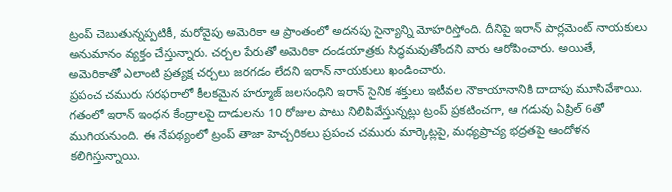ట్రంప్ చెబుతున్నప్పటికీ, మరోవైపు అమెరికా ఆ ప్రాంతంలో అదనపు సైన్యాన్ని మోహరిస్తోంది. దీనిపై ఇరాన్ పార్లమెంట్ నాయకులు అనుమానం వ్యక్తం చేస్తున్నారు. చర్చల పేరుతో అమెరికా దండయాత్రకు సిద్ధమవుతోందని వారు ఆరోపించారు. అయితే, అమెరికాతో ఎలాంటి ప్రత్యక్ష చర్చలు జరగడం లేదని ఇరాన్ నాయకులు ఖండించారు.
ప్రపంచ చమురు సరఫరాలో కీలకమైన హర్మూజ్ జలసంధిని ఇరాన్ సైనిక శక్తులు ఇటీవల నౌకాయానానికి దాదాపు మూసివేశాయి. గతంలో ఇరాన్ ఇంధన కేంద్రాలపై దాడులను 10 రోజుల పాటు నిలిపివేస్తున్నట్లు ట్రంప్ ప్రకటించగా, ఆ గడువు ఏప్రిల్ 6తో ముగియనుంది. ఈ నేపథ్యంలో ట్రంప్ తాజా హెచ్చరికలు ప్రపంచ చమురు మార్కెట్లపై, మధ్యప్రాచ్య భద్రతపై ఆందోళన కలిగిస్తున్నాయి.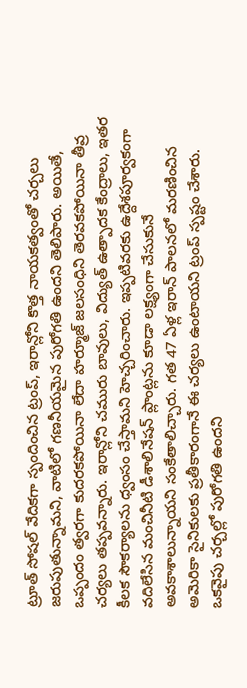ట్రూత్ సోషల్ వేదికగా స్పందించిన ట్రంప్, ఇరాన్లోని కొత్త నాయకత్వంతో చర్చలు జరుపుతున్నామని, వాటిలో గణనీయమైన పురోగతి ఉందని తెలిపారు. అయితే, ఒప్పందం త్వరగా కుదరకపోయినా లేదా హర్మూజ్ జలసంధిని తెరవకపోయినా తీవ్ర చర్యలు తప్పవన్నారు. ఇరాన్లోని చమురు బావులు, విద్యుత్ ఉత్పాదక కేంద్రాలు, ఇతర కీలక సౌకర్యాలను ధ్వంసం చేస్తామని హెచ్చరించారు. ఇప్పటివరకు ఉద్దేశపూర్వకంగా వదిలేసిన మంచినీటి డీశాలినేషన్ ప్లాంట్లను కూడా లక్ష్యంగా చేసుకునే అవకాశాలున్నాయని సంకేతాలిచ్చారు. గత 47 ఏళ్ల ఇరాన్ పాలనలో మరణించిన అమెరికా సైనికులకు ప్రతీకారంగానే ఈ చర్యలు ఉంటాయని ట్రంప్ స్పష్టం చేశారు.
ఒకవైపు చర్చల్లో పురోగతి ఉందని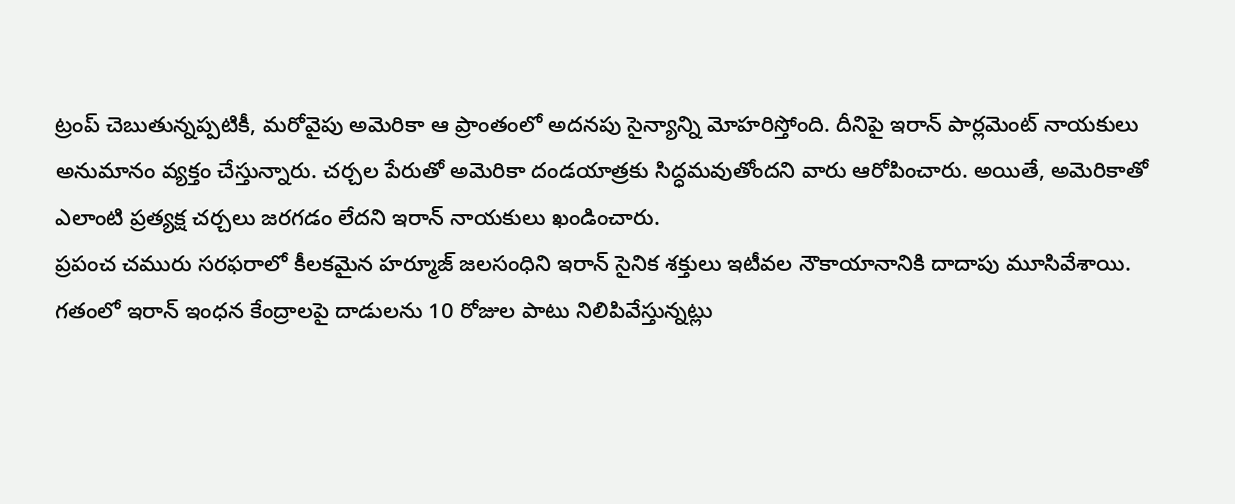ట్రంప్ చెబుతున్నప్పటికీ, మరోవైపు అమెరికా ఆ ప్రాంతంలో అదనపు సైన్యాన్ని మోహరిస్తోంది. దీనిపై ఇరాన్ పార్లమెంట్ నాయకులు అనుమానం వ్యక్తం చేస్తున్నారు. చర్చల పేరుతో అమెరికా దండయాత్రకు సిద్ధమవుతోందని వారు ఆరోపించారు. అయితే, అమెరికాతో ఎలాంటి ప్రత్యక్ష చర్చలు జరగడం లేదని ఇరాన్ నాయకులు ఖండించారు.
ప్రపంచ చమురు సరఫరాలో కీలకమైన హర్మూజ్ జలసంధిని ఇరాన్ సైనిక శక్తులు ఇటీవల నౌకాయానానికి దాదాపు మూసివేశాయి. గతంలో ఇరాన్ ఇంధన కేంద్రాలపై దాడులను 10 రోజుల పాటు నిలిపివేస్తున్నట్లు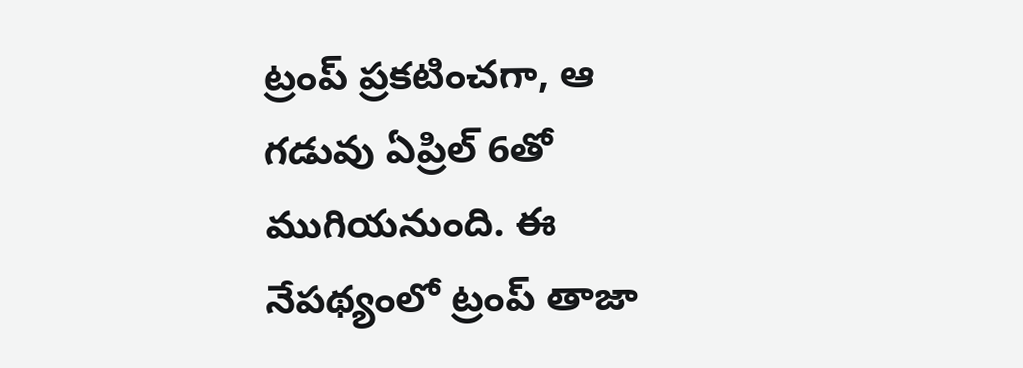ట్రంప్ ప్రకటించగా, ఆ గడువు ఏప్రిల్ 6తో ముగియనుంది. ఈ నేపథ్యంలో ట్రంప్ తాజా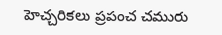హెచ్చరికలు ప్రపంచ చమురు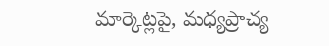మార్కెట్లపై, మధ్యప్రాచ్య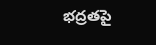భద్రతపై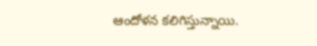ఆందోళన కలిగిస్తున్నాయి.